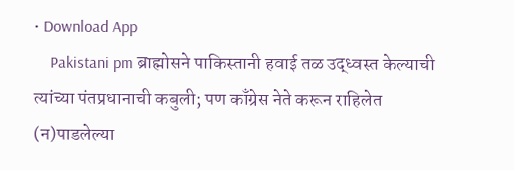• Download App
    Pakistani pm ब्राह्मोसने पाकिस्तानी हवाई तळ उद्ध्वस्त केल्याची त्यांच्या पंतप्रधानाची कबुली; पण काँग्रेस नेते करून राहिलेत (न)पाडलेल्या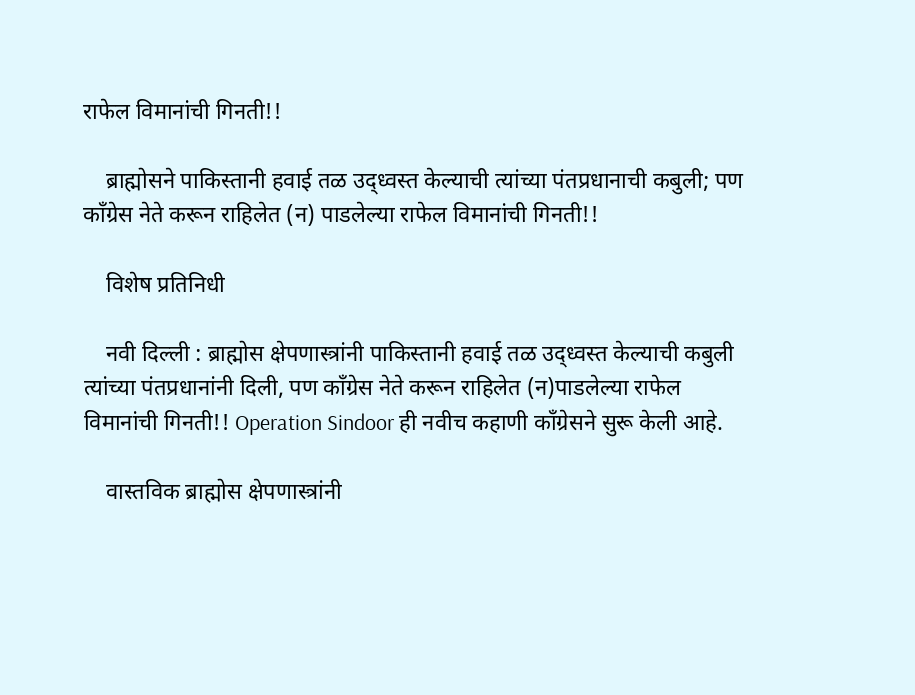राफेल विमानांची गिनती!!

    ब्राह्मोसने पाकिस्तानी हवाई तळ उद्ध्वस्त केल्याची त्यांच्या पंतप्रधानाची कबुली; पण काँग्रेस नेते करून राहिलेत (न) पाडलेल्या राफेल विमानांची गिनती!!

    विशेष प्रतिनिधी

    नवी दिल्ली : ब्राह्मोस क्षेपणास्त्रांनी पाकिस्तानी हवाई तळ उद्ध्वस्त केल्याची कबुली त्यांच्या पंतप्रधानांनी दिली, पण काँग्रेस नेते करून राहिलेत (न)पाडलेल्या राफेल विमानांची गिनती!! Operation Sindoor ही नवीच कहाणी काँग्रेसने सुरू केली आहे.

    वास्तविक ब्राह्मोस क्षेपणास्त्रांनी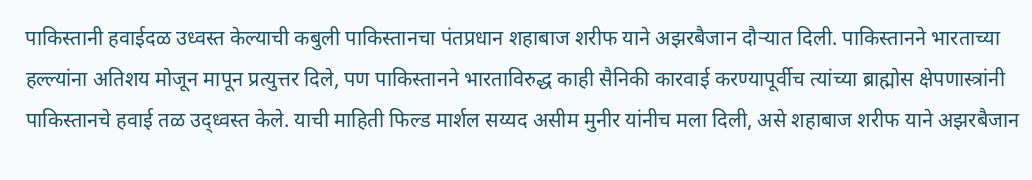पाकिस्तानी हवाईदळ उध्वस्त केल्याची कबुली पाकिस्तानचा पंतप्रधान शहाबाज शरीफ याने अझरबैजान दौऱ्यात दिली. पाकिस्तानने भारताच्या हल्ल्यांना अतिशय मोजून मापून प्रत्युत्तर दिले, पण पाकिस्तानने भारताविरुद्ध काही सैनिकी कारवाई करण्यापूर्वीच त्यांच्या ब्राह्मोस क्षेपणास्त्रांनी पाकिस्तानचे हवाई तळ उद्ध्वस्त केले. याची माहिती फिल्ड मार्शल सय्यद असीम मुनीर यांनीच मला दिली, असे शहाबाज शरीफ याने अझरबैजान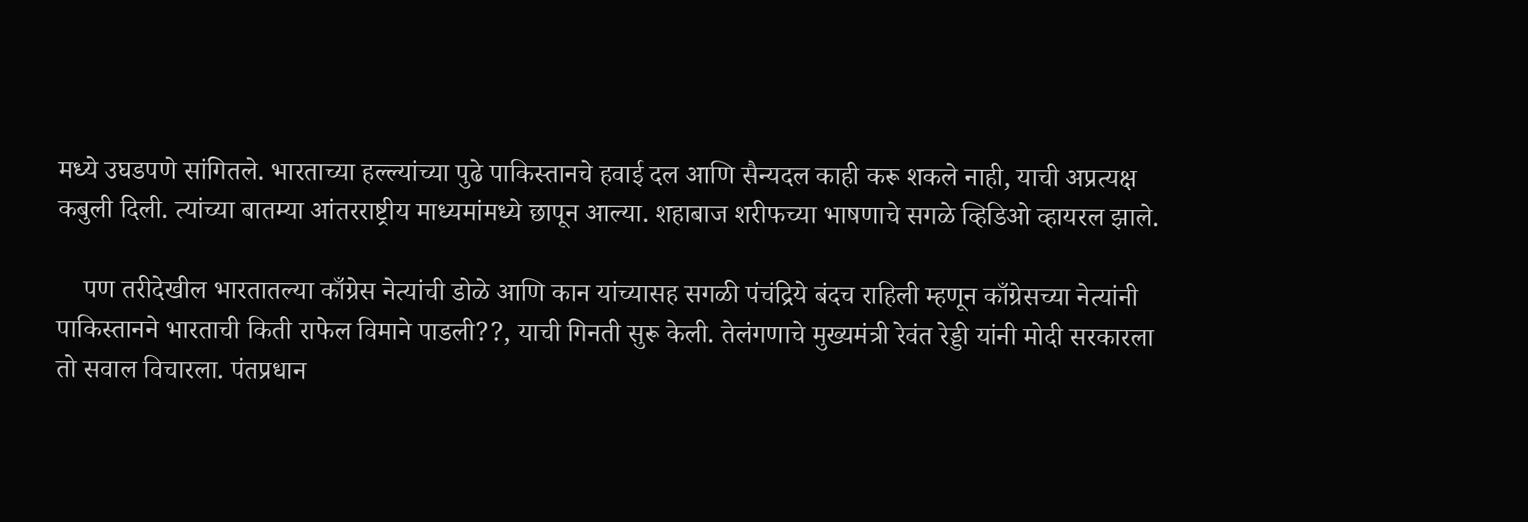मध्ये उघडपणे सांगितले. भारताच्या हल्ल्यांच्या पुढे पाकिस्तानचे हवाई दल आणि सैन्यदल काही करू शकले नाही, याची अप्रत्यक्ष कबुली दिली. त्यांच्या बातम्या आंतरराष्ट्रीय माध्यमांमध्ये छापून आल्या. शहाबाज शरीफच्या भाषणाचे सगळे व्हिडिओ व्हायरल झाले.

    पण तरीदेखील भारतातल्या काँग्रेस नेत्यांची डोळे आणि कान यांच्यासह सगळी पंचंद्रिये बंदच राहिली म्हणून काँग्रेसच्या नेत्यांनी पाकिस्तानने भारताची किती राफेल विमाने पाडली??, याची गिनती सुरू केली. तेलंगणाचे मुख्यमंत्री रेवंत रेड्डी यांनी मोदी सरकारला तो सवाल विचारला. पंतप्रधान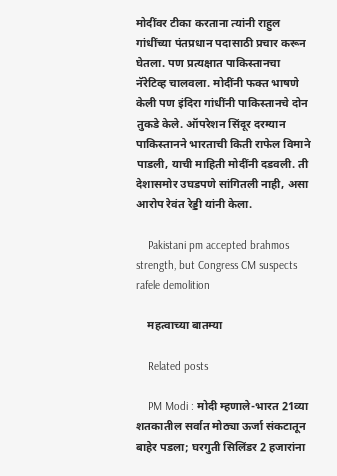मोदींवर टीका करताना त्यांनी राहुल गांधींच्या पंतप्रधान पदासाठी प्रचार करून घेतला. पण प्रत्यक्षात पाकिस्तानचा नॅरेटिव्ह चालवला. मोदींनी फक्त भाषणे केली पण इंदिरा गांधींनी पाकिस्तानचे दोन तुकडे केले. ऑपरेशन सिंदूर दरम्यान पाकिस्तानने भारताची किती राफेल विमाने पाडली, याची माहिती मोदींनी दडवली. ती देशासमोर उघडपणे सांगितली नाही, असा आरोप रेवंत रेड्डी यांनी केला.

    Pakistani pm accepted brahmos strength, but Congress CM suspects rafele demolition

    महत्वाच्या बातम्या

    Related posts

    PM Modi : मोदी म्हणाले-भारत 21व्या शतकातील सर्वात मोठ्या ऊर्जा संकटातून बाहेर पडला; घरगुती सिलिंडर 2 हजारांना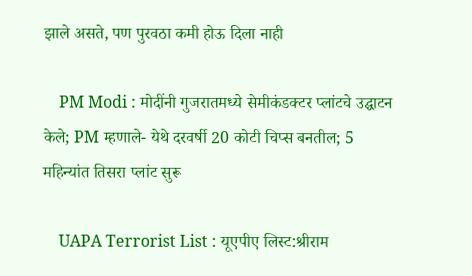झाले असते, पण पुरवठा कमी होऊ दिला नाही

    PM Modi : मोदींनी गुजरातमध्ये सेमीकंडक्टर प्लांटचे उद्घाटन केले; PM म्हणाले- येथे दरवर्षी 20 कोटी चिप्स बनतील; 5 महिन्यांत तिसरा प्लांट सुरू

    UAPA Terrorist List : यूएपीए लिस्ट:श्रीराम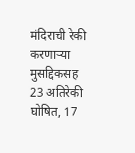मंदिराची रेकी करणाऱ्या मुसद्दिकसह 23 अतिरेकी घोषित, 17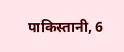पाकिस्तानी, 6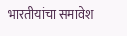भारतीयांचा समावेश